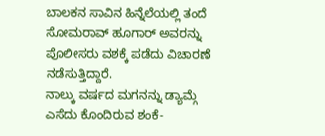ಬಾಲಕನ ಸಾವಿನ ಹಿನ್ನೆಲೆಯಲ್ಲಿ ತಂದೆ ಸೋಮರಾವ್ ಹೂಗಾರ್ ಅವರನ್ನು ಪೊಲೀಸರು ವಶಕ್ಕೆ ಪಡೆದು ವಿಚಾರಣೆ ನಡೆಸುತ್ತಿದ್ದಾರೆ.
ನಾಲ್ಕು ವರ್ಷದ ಮಗನನ್ನು ಡ್ಯಾಮ್ಗೆ ಎಸೆದು ಕೊಂದಿರುವ ಶಂಕೆ-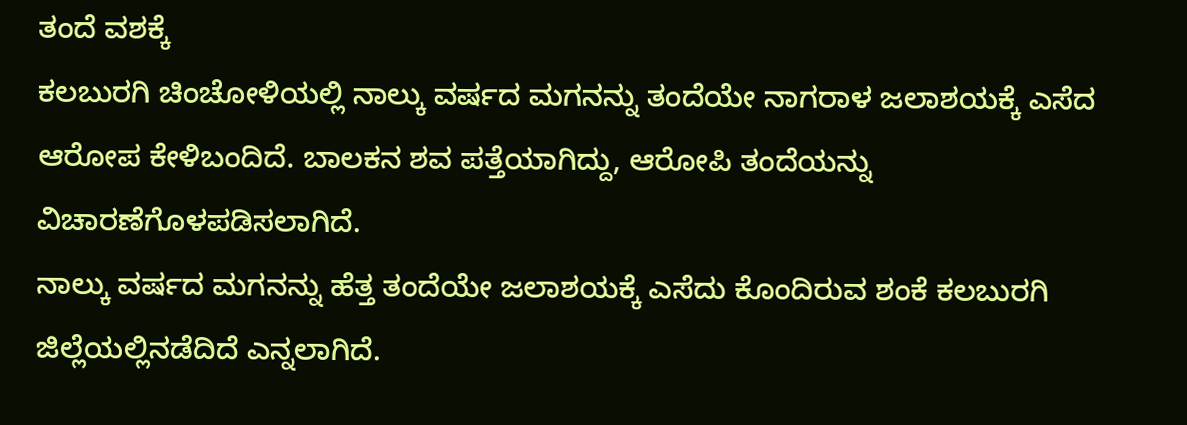ತಂದೆ ವಶಕ್ಕೆ
ಕಲಬುರಗಿ ಚಿಂಚೋಳಿಯಲ್ಲಿ ನಾಲ್ಕು ವರ್ಷದ ಮಗನನ್ನು ತಂದೆಯೇ ನಾಗರಾಳ ಜಲಾಶಯಕ್ಕೆ ಎಸೆದ ಆರೋಪ ಕೇಳಿಬಂದಿದೆ. ಬಾಲಕನ ಶವ ಪತ್ತೆಯಾಗಿದ್ದು, ಆರೋಪಿ ತಂದೆಯನ್ನು ವಿಚಾರಣೆಗೊಳಪಡಿಸಲಾಗಿದೆ.
ನಾಲ್ಕು ವರ್ಷದ ಮಗನನ್ನು ಹೆತ್ತ ತಂದೆಯೇ ಜಲಾಶಯಕ್ಕೆ ಎಸೆದು ಕೊಂದಿರುವ ಶಂಕೆ ಕಲಬುರಗಿ ಜಿಲ್ಲೆಯಲ್ಲಿನಡೆದಿದೆ ಎನ್ನಲಾಗಿದೆ.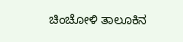ಚಿಂಚೋಳಿ ತಾಲೂಕಿನ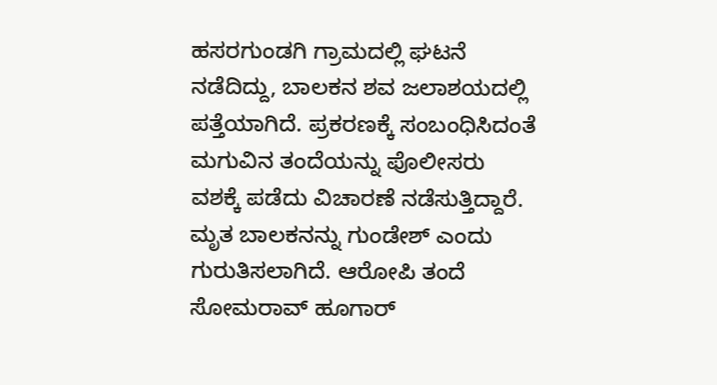ಹಸರಗುಂಡಗಿ ಗ್ರಾಮದಲ್ಲಿ ಘಟನೆ ನಡೆದಿದ್ದು, ಬಾಲಕನ ಶವ ಜಲಾಶಯದಲ್ಲಿ ಪತ್ತೆಯಾಗಿದೆ. ಪ್ರಕರಣಕ್ಕೆ ಸಂಬಂಧಿಸಿದಂತೆ ಮಗುವಿನ ತಂದೆಯನ್ನು ಪೊಲೀಸರು ವಶಕ್ಕೆ ಪಡೆದು ವಿಚಾರಣೆ ನಡೆಸುತ್ತಿದ್ದಾರೆ.
ಮೃತ ಬಾಲಕನನ್ನು ಗುಂಡೇಶ್ ಎಂದು ಗುರುತಿಸಲಾಗಿದೆ. ಆರೋಪಿ ತಂದೆ ಸೋಮರಾವ್ ಹೂಗಾರ್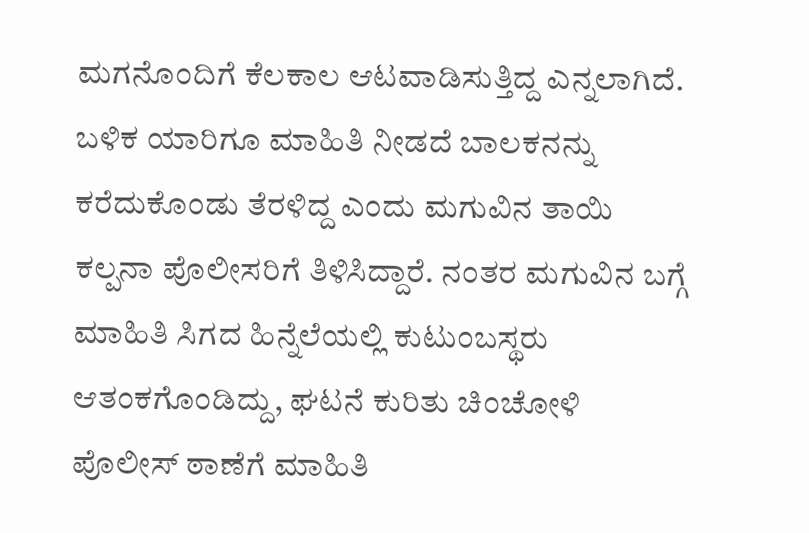ಮಗನೊಂದಿಗೆ ಕೆಲಕಾಲ ಆಟವಾಡಿಸುತ್ತಿದ್ದ ಎನ್ನಲಾಗಿದೆ. ಬಳಿಕ ಯಾರಿಗೂ ಮಾಹಿತಿ ನೀಡದೆ ಬಾಲಕನನ್ನು ಕರೆದುಕೊಂಡು ತೆರಳಿದ್ದ ಎಂದು ಮಗುವಿನ ತಾಯಿ ಕಲ್ಪನಾ ಪೊಲೀಸರಿಗೆ ತಿಳಿಸಿದ್ದಾರೆ. ನಂತರ ಮಗುವಿನ ಬಗ್ಗೆ ಮಾಹಿತಿ ಸಿಗದ ಹಿನ್ನೆಲೆಯಲ್ಲಿ ಕುಟುಂಬಸ್ಥರು ಆತಂಕಗೊಂಡಿದ್ದು, ಘಟನೆ ಕುರಿತು ಚಿಂಚೋಳಿ ಪೊಲೀಸ್ ಠಾಣೆಗೆ ಮಾಹಿತಿ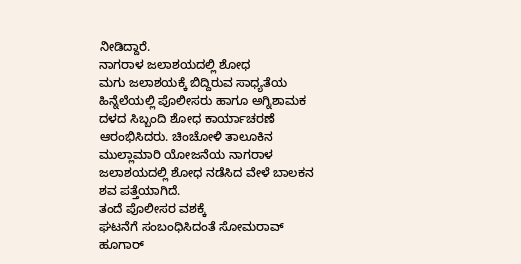ನೀಡಿದ್ದಾರೆ.
ನಾಗರಾಳ ಜಲಾಶಯದಲ್ಲಿ ಶೋಧ
ಮಗು ಜಲಾಶಯಕ್ಕೆ ಬಿದ್ದಿರುವ ಸಾಧ್ಯತೆಯ ಹಿನ್ನೆಲೆಯಲ್ಲಿ ಪೊಲೀಸರು ಹಾಗೂ ಅಗ್ನಿಶಾಮಕ ದಳದ ಸಿಬ್ಬಂದಿ ಶೋಧ ಕಾರ್ಯಾಚರಣೆ ಆರಂಭಿಸಿದರು. ಚಿಂಚೋಳಿ ತಾಲೂಕಿನ ಮುಲ್ಲಾಮಾರಿ ಯೋಜನೆಯ ನಾಗರಾಳ ಜಲಾಶಯದಲ್ಲಿ ಶೋಧ ನಡೆಸಿದ ವೇಳೆ ಬಾಲಕನ ಶವ ಪತ್ತೆಯಾಗಿದೆ.
ತಂದೆ ಪೊಲೀಸರ ವಶಕ್ಕೆ
ಘಟನೆಗೆ ಸಂಬಂಧಿಸಿದಂತೆ ಸೋಮರಾವ್ ಹೂಗಾರ್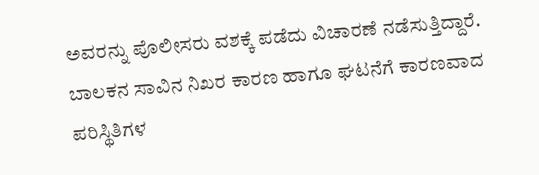ಅವರನ್ನು ಪೊಲೀಸರು ವಶಕ್ಕೆ ಪಡೆದು ವಿಚಾರಣೆ ನಡೆಸುತ್ತಿದ್ದಾರೆ. ಬಾಲಕನ ಸಾವಿನ ನಿಖರ ಕಾರಣ ಹಾಗೂ ಘಟನೆಗೆ ಕಾರಣವಾದ ಪರಿಸ್ಥಿತಿಗಳ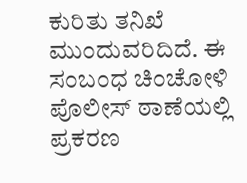ಕುರಿತು ತನಿಖೆ ಮುಂದುವರಿದಿದೆ. ಈ ಸಂಬಂಧ ಚಿಂಚೋಳಿ ಪೊಲೀಸ್ ಠಾಣೆಯಲ್ಲಿ ಪ್ರಕರಣ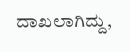ದಾಖಲಾಗಿದ್ದು,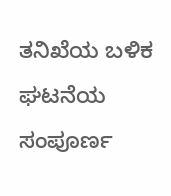ತನಿಖೆಯ ಬಳಿಕ ಘಟನೆಯ ಸಂಪೂರ್ಣ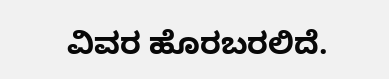ವಿವರ ಹೊರಬರಲಿದೆ.